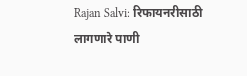Rajan Salvi: रिफायनरीसाठी लागणारे पाणी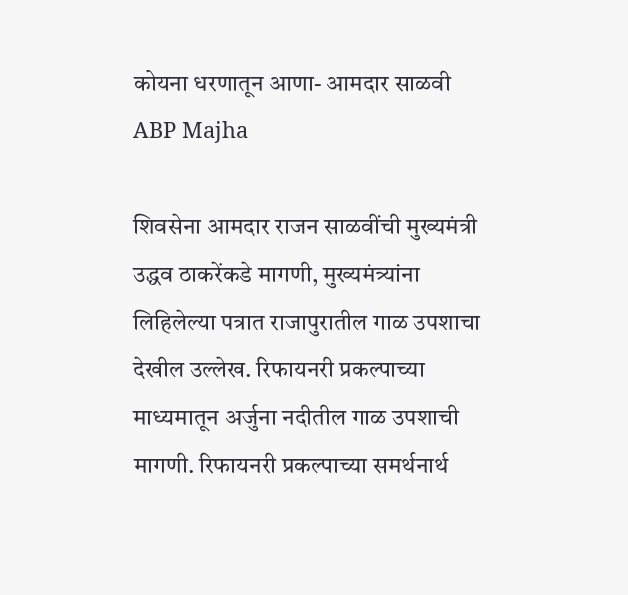कोयना धरणातून आणा- आमदार साळवी ABP Majha

शिवसेना आमदार राजन साळवींची मुख्यमंत्री उद्धव ठाकरेंकडे मागणी, मुख्यमंत्र्यांना लिहिलेल्या पत्रात राजापुरातील गाळ उपशाचा देखील उल्लेख. रिफायनरी प्रकल्पाच्या माध्यमातून अर्जुना नदीतील गाळ उपशाची मागणी. रिफायनरी प्रकल्पाच्या समर्थनार्थ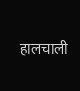हालचाली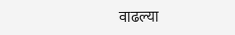वाढल्या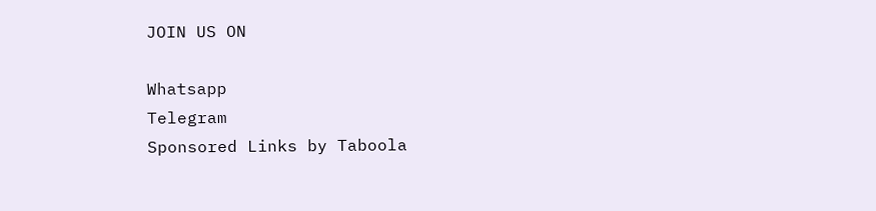JOIN US ON

Whatsapp
Telegram
Sponsored Links by Taboola